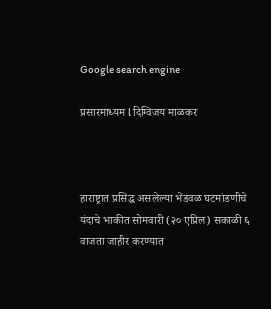Google search engine

प्रसारमाध्यम l दिग्विजय माळकर



हाराष्ट्रात प्रसिद्ध असलेल्या भेंडवळ घटमांडणीचे यंदाचे भाकीत सोमवारी (२० एप्रिल) सकाळी ६ वाजता जाहीर करण्यात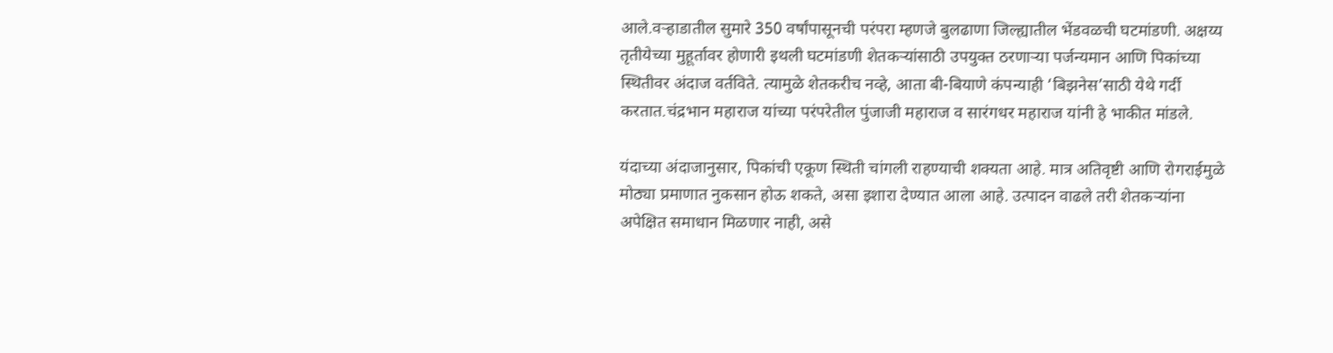आले.वऱ्हाडातील सुमारे 350 वर्षांपासूनची परंपरा म्हणजे बुलढाणा जिल्ह्यातील भेंडवळची घटमांडणी. अक्षय्य तृतीयेच्या मुहूर्तावर होणारी इथली घटमांडणी शेतकऱ्यांसाठी उपयुक्त ठरणाऱ्या पर्जन्यमान आणि पिकांच्या स्थितीवर अंदाज वर्तविते. त्यामुळे शेतकरीच नव्हे, आता बी-बियाणे कंपन्याही ‘बिझनेस’साठी येथे गर्दी करतात.चंद्रभान महाराज यांच्या परंपरेतील पुंजाजी महाराज व सारंगधर महाराज यांनी हे भाकीत मांडले.

यंदाच्या अंदाजानुसार, पिकांची एकूण स्थिती चांगली राहण्याची शक्यता आहे. मात्र अतिवृष्टी आणि रोगराईमुळे मोठ्या प्रमाणात नुकसान होऊ शकते, असा इशारा देण्यात आला आहे. उत्पादन वाढले तरी शेतकऱ्यांना अपेक्षित समाधान मिळणार नाही, असे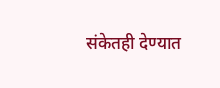संकेतही देण्यात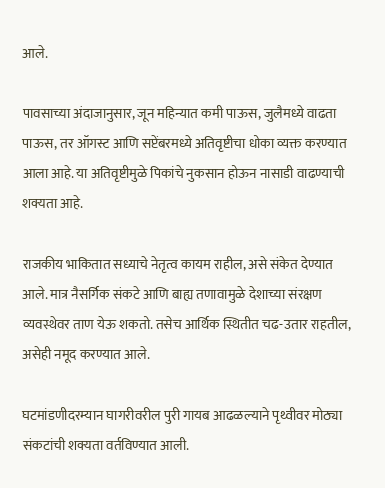आले.

पावसाच्या अंदाजानुसार, जून महिन्यात कमी पाऊस, जुलैमध्ये वाढता पाऊस, तर ऑगस्ट आणि सप्टेंबरमध्ये अतिवृष्टीचा धोका व्यक्त करण्यात आला आहे. या अतिवृष्टीमुळे पिकांचे नुकसान होऊन नासाडी वाढण्याची शक्यता आहे.

राजकीय भाकितात सध्याचे नेतृत्व कायम राहील, असे संकेत देण्यात आले. मात्र नैसर्गिक संकटे आणि बाह्य तणावामुळे देशाच्या संरक्षण व्यवस्थेवर ताण येऊ शकतो. तसेच आर्थिक स्थितीत चढ-उतार राहतील, असेही नमूद करण्यात आले.

घटमांडणीदरम्यान घागरीवरील पुरी गायब आढळल्याने पृथ्वीवर मोठ्या संकटांची शक्यता वर्तविण्यात आली.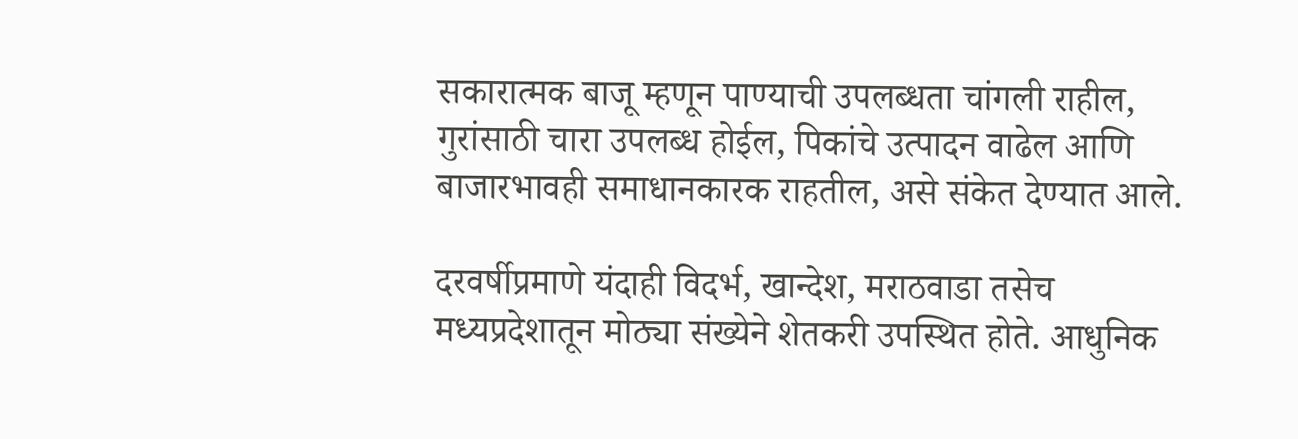सकारात्मक बाजू म्हणून पाण्याची उपलब्धता चांगली राहील, गुरांसाठी चारा उपलब्ध होईल, पिकांचे उत्पादन वाढेल आणि बाजारभावही समाधानकारक राहतील, असे संकेत देण्यात आले.

दरवर्षीप्रमाणे यंदाही विदर्भ, खान्देश, मराठवाडा तसेच मध्यप्रदेशातून मोठ्या संख्येने शेतकरी उपस्थित होते. आधुनिक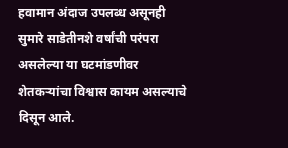हवामान अंदाज उपलब्ध असूनही सुमारे साडेतीनशे वर्षांची परंपरा असलेल्या या घटमांडणीवर शेतकऱ्यांचा विश्वास कायम असल्याचे दिसून आले.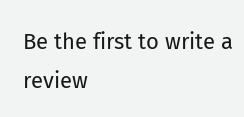Be the first to write a review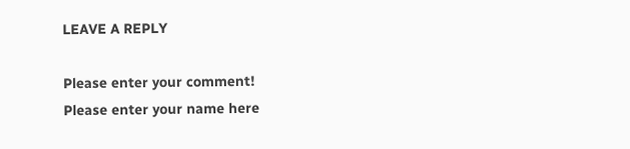LEAVE A REPLY

Please enter your comment!
Please enter your name here